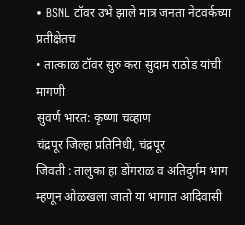• BSNL टॉवर उभे झाले मात्र जनता नेटवर्कच्या प्रतीक्षेतच
• तात्काळ टॉवर सुरु करा सुदाम राठोड यांची मागणी
सुवर्ण भारत: कृष्णा चव्हाण
चंद्रपूर जिल्हा प्रतिनिधी, चंद्रपूर
जिवती : तालुका हा डोंगराळ व अतिदुर्गम भाग म्हणून ओळखला जातो या भागात आदिवासी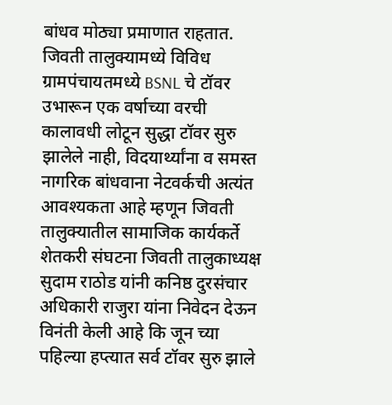बांधव मोठ्या प्रमाणात राहतात. जिवती तालुक्यामध्ये विविध ग्रामपंचायतमध्ये BSNL चे टॉवर उभारून एक वर्षाच्या वरची कालावधी लोटून सुद्धा टॉवर सुरु झालेले नाही, विदयार्थ्यांना व समस्त नागरिक बांधवाना नेटवर्कची अत्यंत आवश्यकता आहे म्हणून जिवती तालुक्यातील सामाजिक कार्यकर्ते शेतकरी संघटना जिवती तालुकाध्यक्ष सुदाम राठोड यांनी कनिष्ठ दुरसंचार अधिकारी राजुरा यांना निवेदन देऊन विनंती केली आहे कि जून च्या पहिल्या हप्त्यात सर्व टॉवर सुरु झाले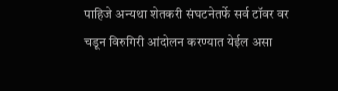पाहिजे अन्यथा शेतकरी संघटनेतर्फे सर्व टॉवर वर चडून विरुगिरी आंदोलन करण्यात येईल असा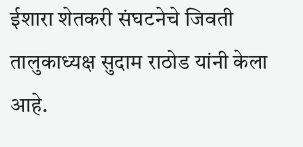ईशारा शेतकरी संघटनेचे जिवती तालुकाध्यक्ष सुदाम राठोड यांनी केला आहे.